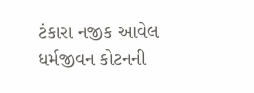ટંકારા નજીક આવેલ ધર્મજીવન કોટનની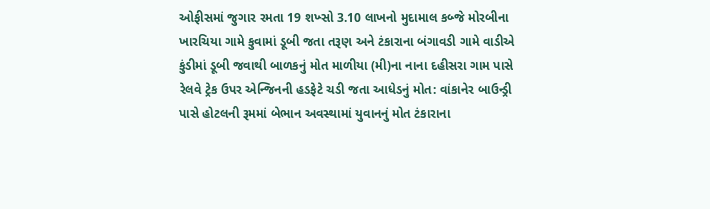ઓફીસમાં જુગાર રમતા 19 શખ્સો 3.10 લાખનો મુદામાલ કબ્જે મોરબીના ખારચિયા ગામે કુવામાં ડૂબી જતા તરૂણ અને ટંકારાના બંગાવડી ગામે વાડીએ કુંડીમાં ડૂબી જવાથી બાળકનું મોત માળીયા (મી)ના નાના દહીસરા ગામ પાસે રેલવે ટ્રેક ઉપર એન્જિનની હડફેટે ચડી જતા આધેડનું મોત: વાંકાનેર બાઉન્ડ્રી પાસે હોટલની રૂમમાં બેભાન અવસ્થામાં યુવાનનું મોત ટંકારાના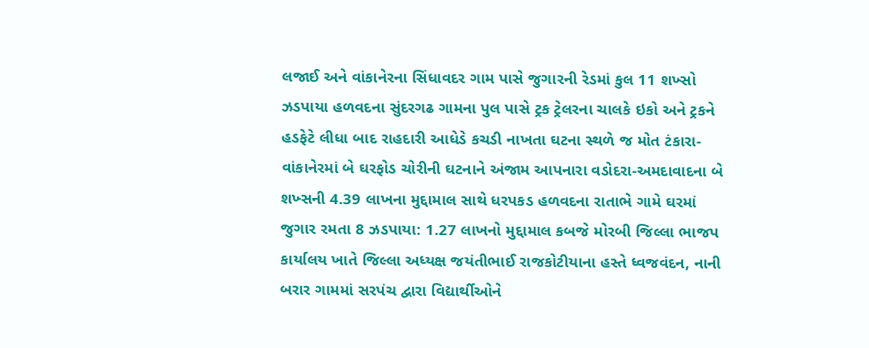લજાઈ અને વાંકાનેરના સિંધાવદર ગામ પાસે જુગારની રેડમાં કુલ 11 શખ્સો ઝડપાયા હળવદના સુંદરગઢ ગામના પુલ પાસે ટ્રક ટ્રેલરના ચાલકે ઇકો અને ટ્રકને હડફેટે લીધા બાદ રાહદારી આધેડે કચડી નાખતા ઘટના સ્થળે જ મોત ટંકારા-વાંકાનેરમાં બે ઘરફોડ ચોરીની ઘટનાને અંજામ આપનારા વડોદરા-અમદાવાદના બે શખ્સની 4.39 લાખના મુદ્દામાલ સાથે ધરપકડ હળવદના રાતાભે ગામે ઘરમાં જુગાર રમતા 8 ઝડપાયા: 1.27 લાખનો મુદ્દામાલ કબજે મોરબી જિલ્લા ભાજપ કાર્યાલય ખાતે જિલ્લા અધ્યક્ષ જયંતીભાઈ રાજકોટીયાના હસ્તે ધ્વજવંદન, નાની બરાર ગામમાં સરપંચ દ્વારા વિદ્યાર્થીઓને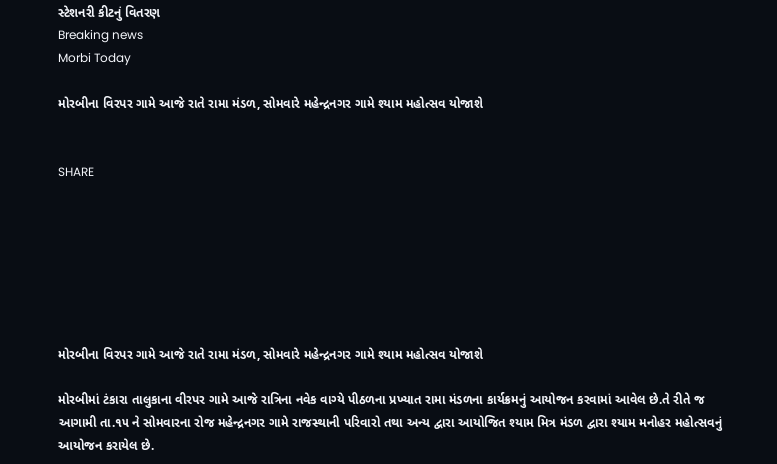સ્ટેશનરી કીટનું વિતરણ
Breaking news
Morbi Today

મોરબીના વિરપર ગામે આજે રાતે રામા મંડળ, સોમવારે મહેન્દ્રનગર ગામે શ્યામ મહોત્સવ યોજાશે


SHARE







મોરબીના વિરપર ગામે આજે રાતે રામા મંડળ, સોમવારે મહેન્દ્રનગર ગામે શ્યામ મહોત્સવ યોજાશે

મોરબીમાં ટંકારા તાલુકાના વીરપર ગામે આજે રાત્રિના નવેક વાગ્યે પીઠળના પ્રખ્યાત રામા મંડળના કાર્યક્રમનું આયોજન કરવામાં આવેલ છે.તે રીતે જ આગામી તા.૧૫ ને સોમવારના રોજ મહેન્દ્રનગર ગામે રાજસ્થાની પરિવારો તથા અન્ય દ્વારા આયોજિત શ્યામ મિત્ર મંડળ દ્વારા શ્યામ મનોહર મહોત્સવનું આયોજન કરાયેલ છે.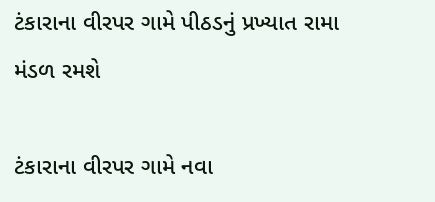ટંકારાના વીરપર ગામે પીઠડનું પ્રખ્યાત રામા મંડળ રમશે

ટંકારાના વીરપર ગામે નવા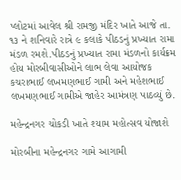પ્લોટમાં આવેલ શ્રી રામજી મંદિર ખાતે આજે તા. ૧૩ ને શનિવારે રાત્રે ૯ કલાકે પીઠડનું પ્રખ્યાત રામા મંડળ રમશે.પીઠડનું પ્રખ્યાત રામા મંડળનો કાર્યક્રમ હોય મોરબીવાસીઓને લાભ લેવા આયોજક કચરાભાઈ લખમણભાઈ ગામી અને મહેશભાઈ લખમણભાઈ ગામીએ જાહેર આમંત્રણ પાઠવ્યું છે.

મહેન્દ્રનગર ચોકડી ખાતે શ્યામ મહોત્સવ યોજાશે

મોરબીના મહેન્દ્રનગર ગામે આગામી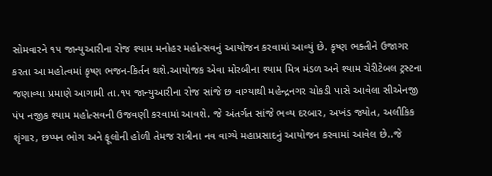સોમવારને ૧૫ જાન્યુઆરીના રોજ શ્યામ મનોહર મહોત્સવનું આયોજન કરવામાં આવ્યું છે. કૃષ્ણ ભક્તીને ઉજાગર કરતા આ મહોત્વમાં કૃષ્ણ ભજન-કિર્તન થશે.આયોજક એવા મોરબીના શ્યામ મિત્ર મંડળ અને શ્યામ ચેરીટેબલ ટ્રસ્ટના જણાવ્યા પ્રમાણે આગામી તા.૧૫ જાન્યુઆરીના રોજ સાંજે છ વાગ્યાથી મહેન્દ્રનગર ચોકડી પાસે આવેલા સીએનજી પંપ નજીક શ્યામ મહોત્સવની ઉજવણી કરવામાં આવશે. જે અંતર્ગત સાંજે ભવ્ય દરબાર, અખંડ જ્યોત, અલૌકિક શૃંગાર, છપ્પન ભોગ અને ફૂલોની હોળી તેમજ રાત્રીના નવ વાગ્યે મહાપ્રસાદનું આયોજન કરવામાં આવેલ છે..જે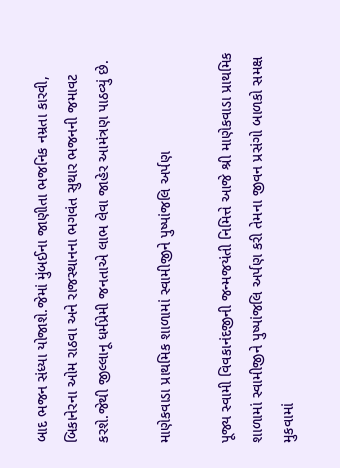બાદ ભજન સંધ્યા યોજાશે.જેમાં મુંબઈના જાણીતા ભજનિક નમ્રતા કારવી, બિકાનેરના ઓમ રાઠવા અને રાજસ્થાનના ભગવંત સુથાર ભજનની જમાવટ કરશે.જેથી જીલ્લાનૂ ધર્મપ્રેમી જનતાએ લાભ લેવા જાહેર આમંત્રણ પાઠવ્યું છે.

માણેકવાડા પ્રાથમિક શાળામાં સ્વામીજીને પુષ્પાંજલિ અર્પણ

પૂજ્ય સ્વામી વિવકાનંદજીની જન્મજયંતી નિમિત્તે આજે શ્રી માણેકવાડા પ્રાથમિક શાળામાં સ્વામીજીને પુષ્પાંજલિ અર્પણ કરી તેમના જીવન પ્રસંગો બાળકો સમક્ષ મુકવામાં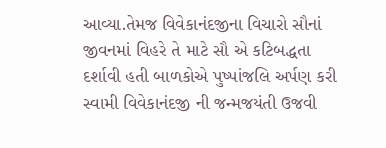આવ્યા.તેમજ વિવેકાનંદજીના વિચારો સૌનાં જીવનમાં વિહરે તે માટે સૌ એ કટિબદ્ધતા દર્શાવી હતી બાળકોએ પુષ્પાંજલિ અર્પણ કરી સ્વામી વિવેકાનંદજી ની જન્મજયંતી ઉજવી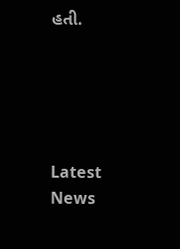હતી.





Latest News